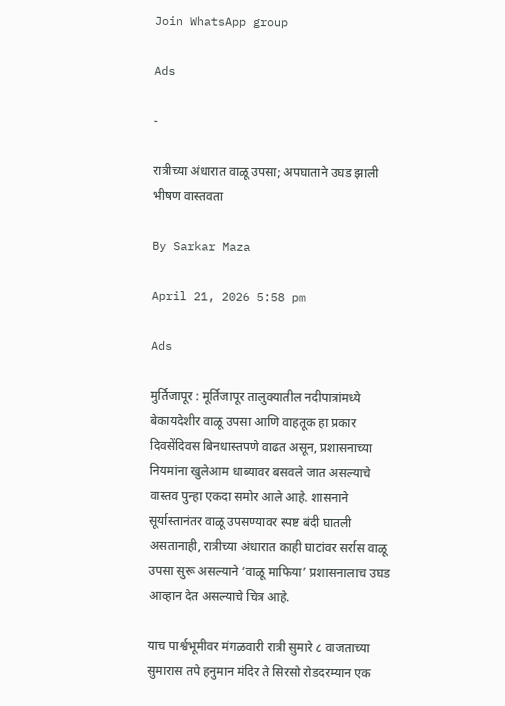Join WhatsApp group

Ads

-

रात्रीच्या अंधारात वाळू उपसा; अपघाताने उघड झाली भीषण वास्तवता

By Sarkar Maza

April 21, 2026 5:58 pm

Ads

मुर्तिजापूर : मूर्तिजापूर तालुक्यातील नदीपात्रांमध्ये बेकायदेशीर वाळू उपसा आणि वाहतूक हा प्रकार दिवसेंदिवस बिनधास्तपणे वाढत असून, प्रशासनाच्या नियमांना खुलेआम धाब्यावर बसवले जात असल्याचे वास्तव पुन्हा एकदा समोर आले आहे. शासनाने सूर्यास्तानंतर वाळू उपसण्यावर स्पष्ट बंदी घातली असतानाही, रात्रीच्या अंधारात काही घाटांवर सर्रास वाळू उपसा सुरू असल्याने ‘वाळू माफिया’ प्रशासनालाच उघड आव्हान देत असल्याचे चित्र आहे.

याच पार्श्वभूमीवर मंगळवारी रात्री सुमारे ८ वाजताच्या सुमारास तपे हनुमान मंदिर ते सिरसो रोडदरम्यान एक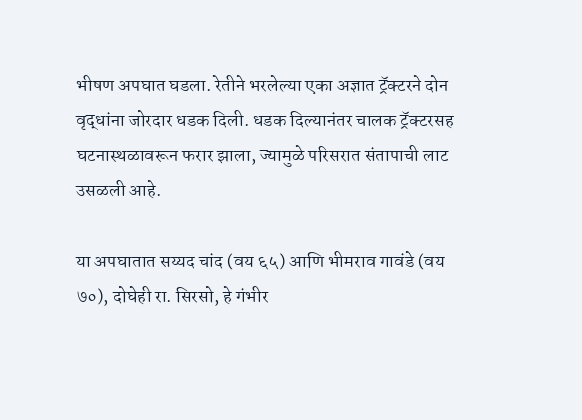भीषण अपघात घडला. रेतीने भरलेल्या एका अज्ञात ट्रॅक्टरने दोन वृद्धांना जोरदार धडक दिली. धडक दिल्यानंतर चालक ट्रॅक्टरसह घटनास्थळावरून फरार झाला, ज्यामुळे परिसरात संतापाची लाट उसळली आहे.

या अपघातात सय्यद चांद (वय ६५) आणि भीमराव गावंडे (वय ७०), दोघेही रा. सिरसो, हे गंभीर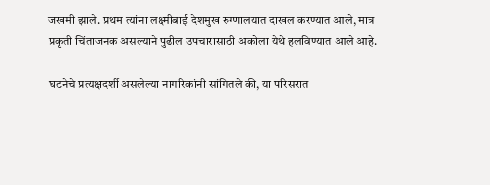जखमी झाले. प्रथम त्यांना लक्ष्मीबाई देशमुख रुग्णालयात दाखल करण्यात आले, मात्र प्रकृती चिंताजनक असल्याने पुढील उपचारासाठी अकोला येथे हलविण्यात आले आहे.

घटनेचे प्रत्यक्षदर्शी असलेल्या नागरिकांनी सांगितले की, या परिसरात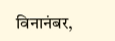विनानंबर,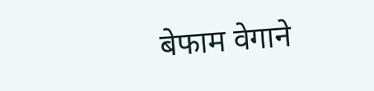बेफाम वेगाने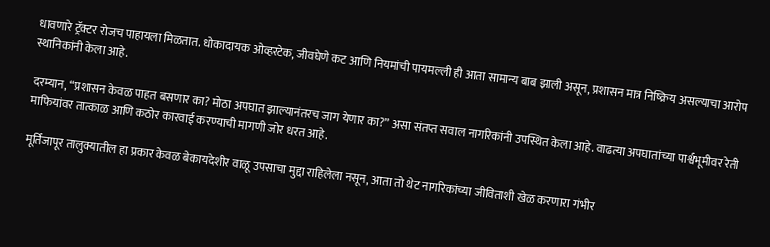धावणारे ट्रॅक्टर रोजच पाहायला मिळतात. धोकादायक ओव्हरटेक, जीवघेणे कट आणि नियमांची पायमल्ली ही आता सामान्य बाब झाली असून, प्रशासन मात्र निष्क्रिय असल्याचा आरोप स्थानिकांनी केला आहे.

दरम्यान, “प्रशासन केवळ पाहत बसणार का? मोठा अपघात झाल्यानंतरच जाग येणार का?” असा संतप्त सवाल नागरिकांनी उपस्थित केला आहे. वाढत्या अपघातांच्या पार्श्वभूमीवर रेती माफियांवर तात्काळ आणि कठोर कारवाई करण्याची मागणी जोर धरत आहे.

मूर्तिजापूर तालुक्यातील हा प्रकार केवळ बेकायदेशीर वाळू उपसाचा मुद्दा राहिलेला नसून, आता तो थेट नागरिकांच्या जीविताशी खेळ करणारा गंभीर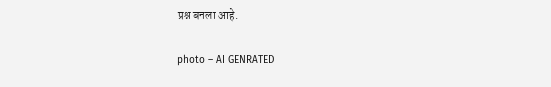प्रश्न बनला आहे.

photo – AI GENRATED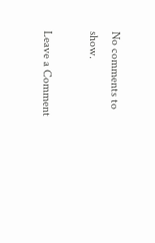No comments to show.

Leave a Comment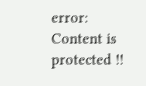error: Content is protected !!